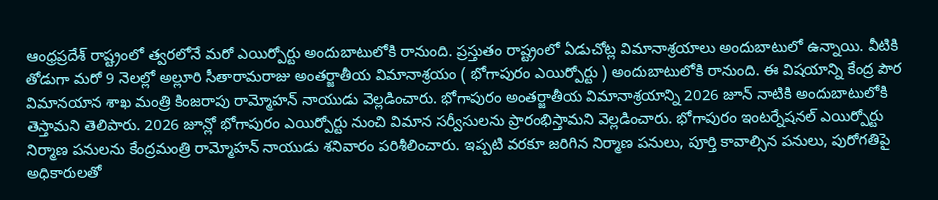ఆంధ్రప్రదేశ్ రాష్ట్రంలో త్వరలోనే మరో ఎయిర్పోర్టు అందుబాటులోకి రానుంది. ప్రస్తుతం రాష్ట్రంలో ఏడుచోట్ల విమానాశ్రయాలు అందుబాటులో ఉన్నాయి. వీటికి తోడుగా మరో 9 నెలల్లో అల్లూరి సీతారామరాజు అంతర్జాతీయ విమానాశ్రయం ( భోగాపురం ఎయిర్పోర్టు ) అందుబాటులోకి రానుంది. ఈ విషయాన్ని కేంద్ర పౌర విమానయాన శాఖ మంత్రి కింజరాపు రామ్మోహన్ నాయుడు వెల్లడించారు. భోగాపురం అంతర్జాతీయ విమానాశ్రయాన్ని 2026 జూన్ నాటికి అందుబాటులోకి తెస్తామని తెలిపారు. 2026 జూన్లో భోగాపురం ఎయిర్పోర్టు నుంచి విమాన సర్వీసులను ప్రారంభిస్తామని వెల్లడించారు. భోగాపురం ఇంటర్నేషనల్ ఎయిర్పోర్టు నిర్మాణ పనులను కేంద్రమంత్రి రామ్మోహన్ నాయుడు శనివారం పరిశీలించారు. ఇప్పటి వరకూ జరిగిన నిర్మాణ పనులు, పూర్తి కావాల్సిన పనులు, పురోగతిపై అధికారులతో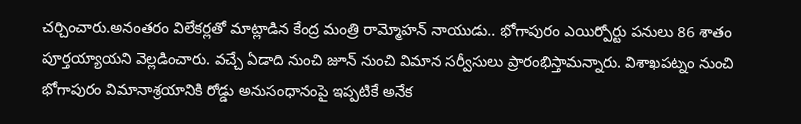చర్చించారు.అనంతరం విలేకర్లతో మాట్లాడిన కేంద్ర మంత్రి రామ్మోహన్ నాయుడు.. భోగాపురం ఎయిర్పోర్టు పనులు 86 శాతం పూర్తయ్యాయని వెల్లడించారు. వచ్చే ఏడాది నుంచి జూన్ నుంచి విమాన సర్వీసులు ప్రారంభిస్తామన్నారు. విశాఖపట్నం నుంచి భోగాపురం విమానాశ్రయానికి రోడ్డు అనుసంధానంపై ఇప్పటికే అనేక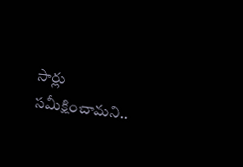సార్లు సమీక్షించామని..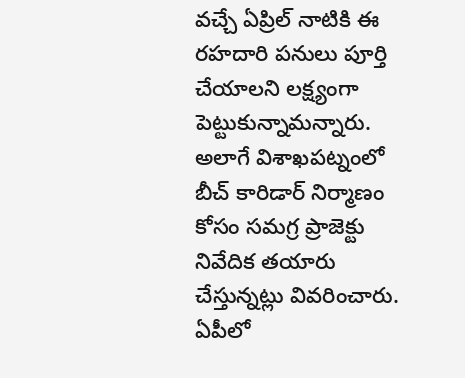వచ్చే ఏప్రిల్ నాటికి ఈ రహదారి పనులు పూర్తి చేయాలని లక్ష్యంగా పెట్టుకున్నామన్నారు. అలాగే విశాఖపట్నంలో బీచ్ కారిడార్ నిర్మాణం కోసం సమగ్ర ప్రాజెక్టు నివేదిక తయారు చేస్తున్నట్లు వివరించారు.
ఏపీలో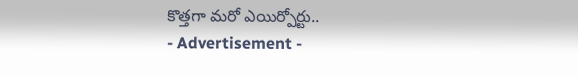కొత్తగా మరో ఎయిర్పోర్టు..
- Advertisement -